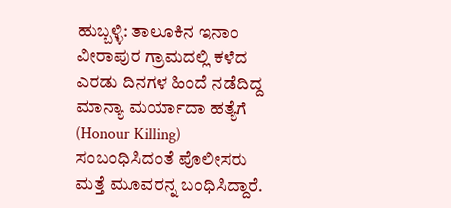ಹುಬ್ಬಳ್ಳಿ: ತಾಲೂಕಿನ ಇನಾಂ ವೀರಾಪುರ ಗ್ರಾಮದಲ್ಲಿ ಕಳೆದ ಎರಡು ದಿನಗಳ ಹಿಂದೆ ನಡೆದಿದ್ದ ಮಾನ್ಯಾ ಮರ್ಯಾದಾ ಹತ್ಯೆಗೆ (Honour Killing) ಸಂಬಂಧಿಸಿದಂತೆ ಪೊಲೀಸರು ಮತ್ತೆ ಮೂವರನ್ನ ಬಂಧಿಸಿದ್ದಾರೆ.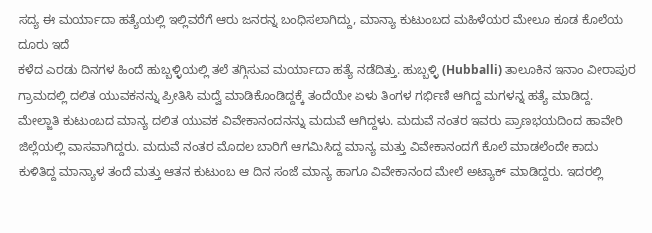ಸದ್ಯ ಈ ಮರ್ಯಾದಾ ಹತ್ಯೆಯಲ್ಲಿ ಇಲ್ಲಿವರೆಗೆ ಆರು ಜನರನ್ನ ಬಂಧಿಸಲಾಗಿದ್ದು, ಮಾನ್ಯಾ ಕುಟುಂಬದ ಮಹಿಳೆಯರ ಮೇಲೂ ಕೂಡ ಕೊಲೆಯ ದೂರು ಇದೆ
ಕಳೆದ ಎರಡು ದಿನಗಳ ಹಿಂದೆ ಹುಬ್ಬಳ್ಳಿಯಲ್ಲಿ ತಲೆ ತಗ್ಗಿಸುವ ಮರ್ಯಾದಾ ಹತ್ಯೆ ನಡೆದಿತ್ತು. ಹುಬ್ಬಳ್ಳಿ (Hubballi) ತಾಲೂಕಿನ ಇನಾಂ ವೀರಾಪುರ ಗ್ರಾಮದಲ್ಲಿ ದಲಿತ ಯುವಕನನ್ನು ಪ್ರೀತಿಸಿ ಮದ್ವೆ ಮಾಡಿಕೊಂಡಿದ್ದಕ್ಕೆ ತಂದೆಯೇ ಏಳು ತಿಂಗಳ ಗರ್ಭಿಣಿ ಆಗಿದ್ದ ಮಗಳನ್ನ ಹತ್ಯೆ ಮಾಡಿದ್ದ. ಮೇಲ್ಜಾತಿ ಕುಟುಂಬದ ಮಾನ್ಯ ದಲಿತ ಯುವಕ ವಿವೇಕಾನಂದನನ್ನು ಮದುವೆ ಆಗಿದ್ದಳು. ಮದುವೆ ನಂತರ ಇವರು ಪ್ರಾಣಭಯದಿಂದ ಹಾವೇರಿ ಜಿಲ್ಲೆಯಲ್ಲಿ ವಾಸವಾಗಿದ್ದರು. ಮದುವೆ ನಂತರ ಮೊದಲ ಬಾರಿಗೆ ಆಗಮಿಸಿದ್ದ ಮಾನ್ಯ ಮತ್ತು ವಿವೇಕಾನಂದಗೆ ಕೊಲೆ ಮಾಡಲೆಂದೇ ಕಾದು ಕುಳಿತಿದ್ದ ಮಾನ್ಯಾಳ ತಂದೆ ಮತ್ತು ಆತನ ಕುಟುಂಬ ಆ ದಿನ ಸಂಜೆ ಮಾನ್ಯ ಹಾಗೂ ವಿವೇಕಾನಂದ ಮೇಲೆ ಅಟ್ಯಾಕ್ ಮಾಡಿದ್ದರು. ಇದರಲ್ಲಿ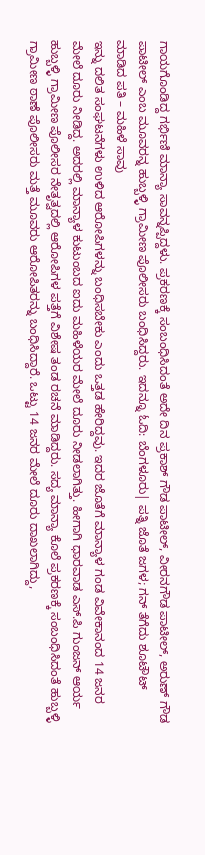ಗಾಯಗೊಂಡಿದ್ದ ಗರ್ಭಿಣಿ ಮಾನ್ಯಾ ಸಾವನ್ನಪ್ಪಿದ್ದಳು. ಪ್ರಕರಣಕ್ಕೆ ಸಂಬಂಧಿಸಿದಂತೆ ಅದೇ ದಿನ ಪ್ರಕಾಶ್ ಗೌಡ ಪಾಟೀಲ್, ವೀರನಗೌಡ ಪಾಟೀಲ್, ಅರುಣ್ ಗೌಡ ಪಾಟೀಲ್ ಎಂಬ ಮೂವರನ್ನ ಹುಬ್ಬಳ್ಳಿ ಗ್ರಾಮೀಣ ಪೊಲೀಸರು ಬಂಧಿಸಿದ್ದರು. ಇದನ್ನೂ ಓದಿ: ಬೆಂಗಳೂರು| ಪತ್ನಿ ಜೊತೆ ಜಗಳ; ಗನ್ ತೆಗೆದು ಶೂಟೌಟ್ ಮಾಡಿದ ಪತಿ – ಮಹಿಳೆ ಸಾವು
ಇನ್ನು ದಲಿತ ಸಂಘಟನೆಗಳು ಉಳಿದ ಆರೋಪಿಗಳನ್ನು ಬಂಧಿಸಬೇಕು ಎಂದು ಒತ್ತಡ ಹೇರಿದ್ದವು. ಇದರ ಜೊತೆಗೆ ಮಾನ್ಯಾಳ ಗಂಡ ವಿವೇಕಾನಂದ 14 ಜನರ ಮೇಲೆ ದೂರು ನೀಡಿದ್ದ. ಅದರಲ್ಲಿ ಮಾನ್ಯಾಳ ಕುಟುಂಬದ ಐದು ಮಹಿಳೆಯರ ಮೇಲೆ ದೂರು ನೀಡಲಾಗಿತ್ತು. ಹೀಗಾಗಿ ಧಾರವಾಡ ಎಸ್.ಪಿ ಗುಂಜನ್ ಆರ್ಯ ಹುಬ್ಬಳ್ಳಿ ಗ್ರಾಮೀಣ ಪೊಲೀಸರ ನೇತೃತ್ವದಲ್ಲಿ ಆರೋಪಿಗಳ ಪತ್ತೆಗೆ ವಿಶೇಷ ತಂಡ ರಚನೆ ಮಾಡಿದ್ದರು. ಸದ್ಯ ಮಾನ್ಯಾ ಕೊಲೆ ಪ್ರಕರಣಕ್ಕೆ ಸಂಬಂಧಿಸಿದಂತೆ ಹುಬ್ಬಳ್ಳಿ ಗ್ರಾಮೀಣ ಠಾಣೆ ಪೊಲೀಸರು ಮತ್ತೆ ಮೂವರು ಆರೋಪಿತರನ್ನು ಬಂಧಿಸಿದ್ದಾರೆ. ಒಟ್ಟು 14 ಜನರ ಮೇಲೆ ದೂರು ದಾಖಲಾಗಿದ್ದು,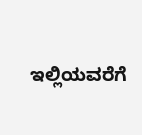ಇಲ್ಲಿಯವರೆಗೆ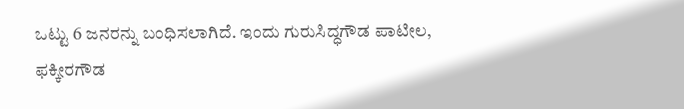ಒಟ್ಟು 6 ಜನರನ್ನು ಬಂಧಿಸಲಾಗಿದೆ. ಇಂದು ಗುರುಸಿದ್ಧಗೌಡ ಪಾಟೀಲ, ಫಕ್ಕೀರಗೌಡ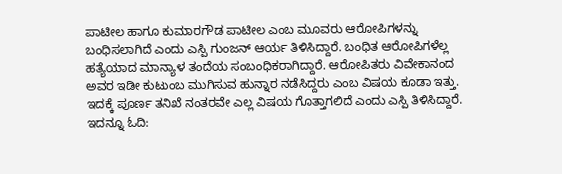ಪಾಟೀಲ ಹಾಗೂ ಕುಮಾರಗೌಡ ಪಾಟೀಲ ಎಂಬ ಮೂವರು ಆರೋಪಿಗಳನ್ನು ಬಂಧಿಸಲಾಗಿದೆ ಎಂದು ಎಸ್ಪಿ ಗುಂಜನ್ ಆರ್ಯ ತಿಳಿಸಿದ್ದಾರೆ. ಬಂಧಿತ ಆರೋಪಿಗಳೆಲ್ಲ ಹತ್ಯೆಯಾದ ಮಾನ್ಯಾಳ ತಂದೆಯ ಸಂಬಂಧಿಕರಾಗಿದ್ದಾರೆ. ಆರೋಪಿತರು ವಿವೇಕಾನಂದ ಅವರ ಇಡೀ ಕುಟುಂಬ ಮುಗಿಸುವ ಹುನ್ನಾರ ನಡೆಸಿದ್ದರು ಎಂಬ ವಿಷಯ ಕೂಡಾ ಇತ್ತು. ಇದಕ್ಕೆ ಪೂರ್ಣ ತನಿಖೆ ನಂತರವೇ ಎಲ್ಲ ವಿಷಯ ಗೊತ್ತಾಗಲಿದೆ ಎಂದು ಎಸ್ಪಿ ತಿಳಿಸಿದ್ದಾರೆ. ಇದನ್ನೂ ಓದಿ: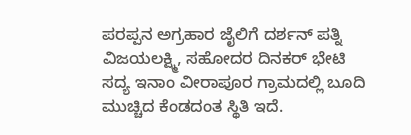ಪರಪ್ಪನ ಅಗ್ರಹಾರ ಜೈಲಿಗೆ ದರ್ಶನ್ ಪತ್ನಿ ವಿಜಯಲಕ್ಷ್ಮಿ, ಸಹೋದರ ದಿನಕರ್ ಭೇಟಿ
ಸದ್ಯ ಇನಾಂ ವೀರಾಪೂರ ಗ್ರಾಮದಲ್ಲಿ ಬೂದಿ ಮುಚ್ಚಿದ ಕೆಂಡದಂತ ಸ್ಥಿತಿ ಇದೆ.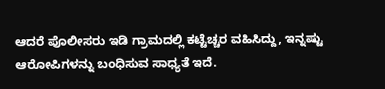ಆದರೆ ಪೊಲೀಸರು ಇಡಿ ಗ್ರಾಮದಲ್ಲಿ ಕಟ್ಟೆಚ್ಚರ ವಹಿಸಿದ್ದು, ಇನ್ನಷ್ಟು ಆರೋಪಿಗಳನ್ನು ಬಂಧಿಸುವ ಸಾಧ್ಯತೆ ಇದೆ.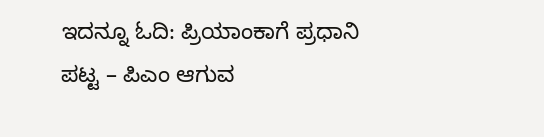ಇದನ್ನೂ ಓದಿ: ಪ್ರಿಯಾಂಕಾಗೆ ಪ್ರಧಾನಿ ಪಟ್ಟ – ಪಿಎಂ ಆಗುವ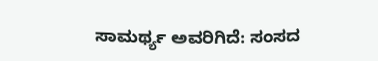ಸಾಮರ್ಥ್ಯ ಅವರಿಗಿದೆ: ಸಂಸದ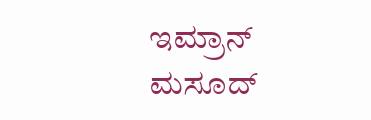ಇಮ್ರಾನ್ ಮಸೂದ್